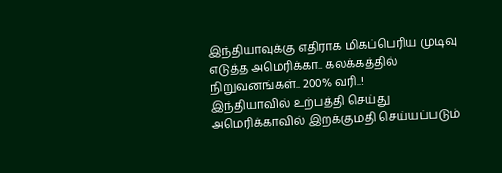இந்தியாவுக்கு எதிராக மிகப்பெரிய முடிவு எடுத்த அமெரிக்கா.. கலக்கத்தில் நிறுவனங்கள்.. 200% வரி..!
இந்தியாவில் உற்பத்தி செய்து அமெரிக்காவில் இறக்குமதி செய்யப்படும்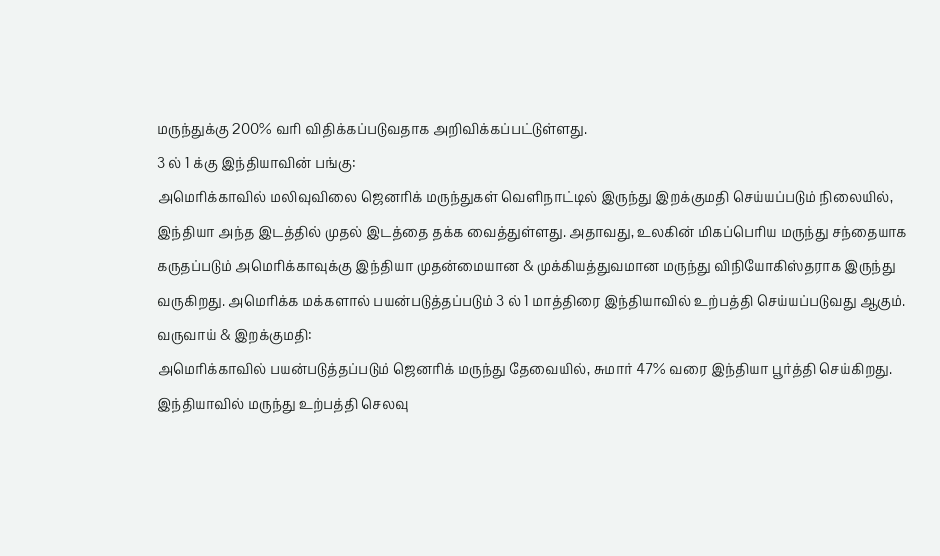மருந்துக்கு 200% வரி விதிக்கப்படுவதாக அறிவிக்கப்பட்டுள்ளது.
3 ல் 1 க்கு இந்தியாவின் பங்கு:
அமெரிக்காவில் மலிவுவிலை ஜெனரிக் மருந்துகள் வெளிநாட்டில் இருந்து இறக்குமதி செய்யப்படும் நிலையில், இந்தியா அந்த இடத்தில் முதல் இடத்தை தக்க வைத்துள்ளது. அதாவது, உலகின் மிகப்பெரிய மருந்து சந்தையாக கருதப்படும் அமெரிக்காவுக்கு இந்தியா முதன்மையான & முக்கியத்துவமான மருந்து விநியோகிஸ்தராக இருந்து வருகிறது. அமெரிக்க மக்களால் பயன்படுத்தப்படும் 3 ல் 1 மாத்திரை இந்தியாவில் உற்பத்தி செய்யப்படுவது ஆகும்.
வருவாய் & இறக்குமதி:
அமெரிக்காவில் பயன்படுத்தப்படும் ஜெனரிக் மருந்து தேவையில், சுமார் 47% வரை இந்தியா பூர்த்தி செய்கிறது. இந்தியாவில் மருந்து உற்பத்தி செலவு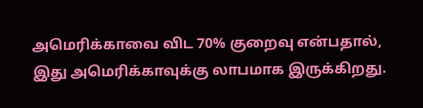அமெரிக்காவை விட 70% குறைவு என்பதால், இது அமெரிக்காவுக்கு லாபமாக இருக்கிறது.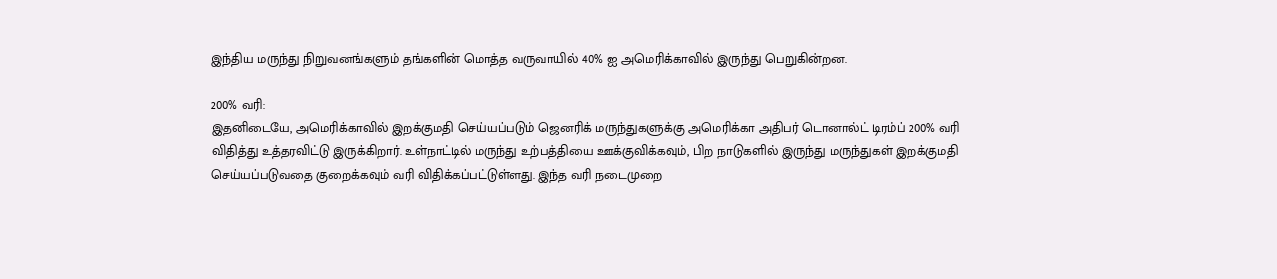இந்திய மருந்து நிறுவனங்களும் தங்களின் மொத்த வருவாயில் 40% ஐ அமெரிக்காவில் இருந்து பெறுகின்றன.

200% வரி:
இதனிடையே, அமெரிக்காவில் இறக்குமதி செய்யப்படும் ஜெனரிக் மருந்துகளுக்கு அமெரிக்கா அதிபர் டொனால்ட் டிரம்ப் 200% வரி விதித்து உத்தரவிட்டு இருக்கிறார். உள்நாட்டில் மருந்து உற்பத்தியை ஊக்குவிக்கவும், பிற நாடுகளில் இருந்து மருந்துகள் இறக்குமதி செய்யப்படுவதை குறைக்கவும் வரி விதிக்கப்பட்டுள்ளது. இந்த வரி நடைமுறை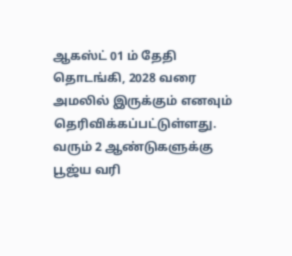ஆகஸ்ட் 01 ம் தேதி தொடங்கி, 2028 வரை அமலில் இருக்கும் எனவும் தெரிவிக்கப்பட்டுள்ளது. வரும் 2 ஆண்டுகளுக்கு பூஜ்ய வரி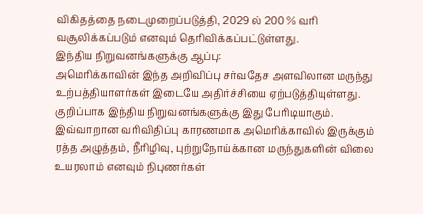விகிதத்தை நடைமுறைப்படுத்தி, 2029 ல் 200 % வரி வசூலிக்கப்படும் எனவும் தெரிவிக்கப்பட்டுள்ளது.
இந்திய நிறுவனங்களுக்கு ஆப்பு:
அமெரிக்காவின் இந்த அறிவிப்பு சர்வதேச அளவிலான மருந்து உற்பத்தியாளர்கள் இடையே அதிர்ச்சியை ஏற்படுத்தியுள்ளது. குறிப்பாக இந்திய நிறுவனங்களுக்கு இது பேரிடியாகும். இவ்வாறான வரிவிதிப்பு காரணமாக அமெரிக்காவில் இருக்கும் ரத்த அழுத்தம், நீரிழிவு, புற்றுநோய்க்கான மருந்துகளின் விலை உயரலாம் எனவும் நிபுணர்கள்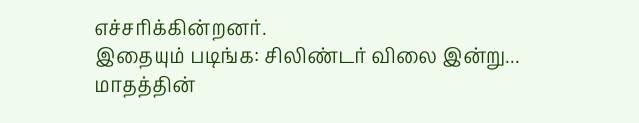எச்சரிக்கின்றனர்.
இதையும் படிங்க: சிலிண்டர் விலை இன்று... மாதத்தின்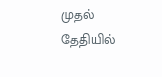முதல் தேதியில்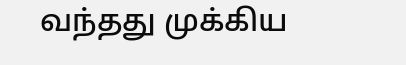வந்தது முக்கிய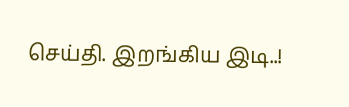செய்தி. இறங்கிய இடி..!